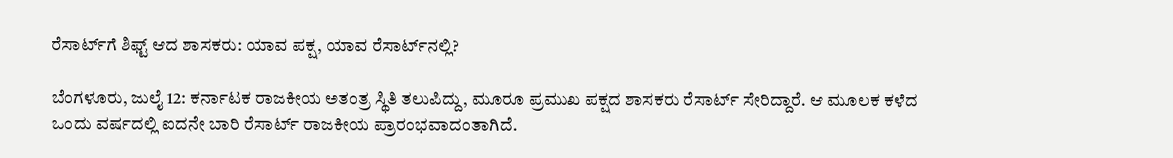ರೆಸಾರ್ಟ್‌ಗೆ ಶಿಫ್ಟ್ ಆದ ಶಾಸಕರು: ಯಾವ ಪಕ್ಷ, ಯಾವ ರೆಸಾರ್ಟ್‌ನಲ್ಲಿ?

ಬೆಂಗಳೂರು, ಜುಲೈ 12: ಕರ್ನಾಟಕ ರಾಜಕೀಯ ಅತಂತ್ರ ಸ್ಥಿತಿ ತಲುಪಿದ್ದು, ಮೂರೂ ಪ್ರಮುಖ ಪಕ್ಷದ ಶಾಸಕರು ರೆಸಾರ್ಟ್‌ ಸೇರಿದ್ದಾರೆ. ಆ ಮೂಲಕ ಕಳೆದ ಒಂದು ವರ್ಷದಲ್ಲಿ ಐದನೇ ಬಾರಿ ರೆಸಾರ್ಟ್‌ ರಾಜಕೀಯ ಪ್ರಾರಂಭವಾದಂತಾಗಿದೆ.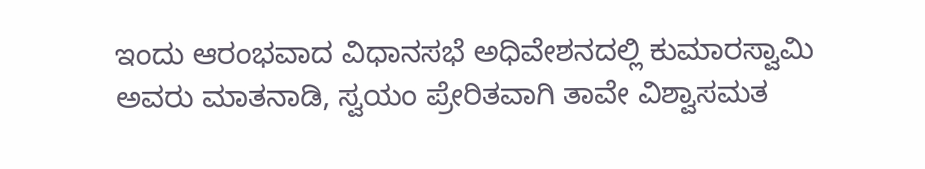ಇಂದು ಆರಂಭವಾದ ವಿಧಾನಸಭೆ ಅಧಿವೇಶನದಲ್ಲಿ ಕುಮಾರಸ್ವಾಮಿ ಅವರು ಮಾತನಾಡಿ, ಸ್ವಯಂ ಪ್ರೇರಿತವಾಗಿ ತಾವೇ ವಿಶ್ವಾಸಮತ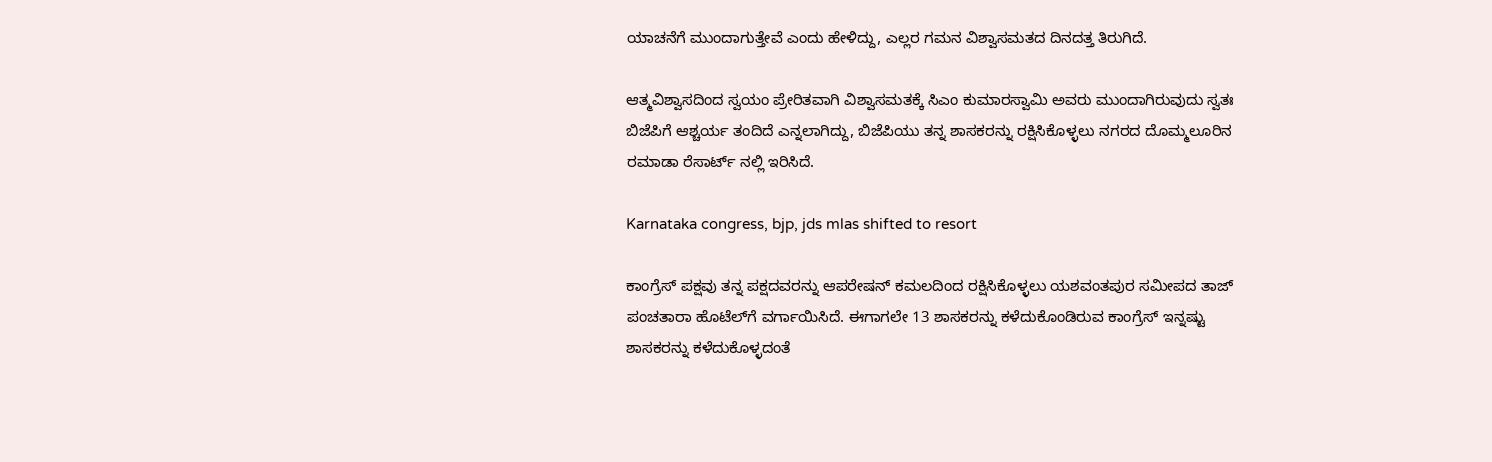ಯಾಚನೆಗೆ ಮುಂದಾಗುತ್ತೇವೆ ಎಂದು ಹೇಳಿದ್ದು, ಎಲ್ಲರ ಗಮನ ವಿಶ್ವಾಸಮತದ ದಿನದತ್ತ ತಿರುಗಿದೆ.

ಆತ್ಮವಿಶ್ವಾಸದಿಂದ ಸ್ವಯಂ ಪ್ರೇರಿತವಾಗಿ ವಿಶ್ವಾಸಮತಕ್ಕೆ ಸಿಎಂ ಕುಮಾರಸ್ವಾಮಿ ಅವರು ಮುಂದಾಗಿರುವುದು ಸ್ವತಃ ಬಿಜೆಪಿಗೆ ಆಶ್ಚರ್ಯ ತಂದಿದೆ ಎನ್ನಲಾಗಿದ್ದು, ಬಿಜೆಪಿಯು ತನ್ನ ಶಾಸಕರನ್ನು ರಕ್ಷಿಸಿಕೊಳ್ಳಲು ನಗರದ ದೊಮ್ಮಲೂರಿನ ರಮಾಡಾ ರೆಸಾರ್ಟ್‌ ನಲ್ಲಿ ಇರಿಸಿದೆ.

Karnataka congress, bjp, jds mlas shifted to resort

ಕಾಂಗ್ರೆಸ್‌ ಪಕ್ಷವು ತನ್ನ ಪಕ್ಷದವರನ್ನು ಆಪರೇಷನ್ ಕಮಲದಿಂದ ರಕ್ಷಿಸಿಕೊಳ್ಳಲು ಯಶವಂತಪುರ ಸಮೀಪದ ತಾಜ್‌ ಪಂಚತಾರಾ ಹೊಟೆಲ್‌ಗೆ ವರ್ಗಾಯಿಸಿದೆ. ಈಗಾಗಲೇ 13 ಶಾಸಕರನ್ನು ಕಳೆದುಕೊಂಡಿರುವ ಕಾಂಗ್ರೆಸ್ ಇನ್ನಷ್ಟು ಶಾಸಕರನ್ನು ಕಳೆದುಕೊಳ್ಳದಂತೆ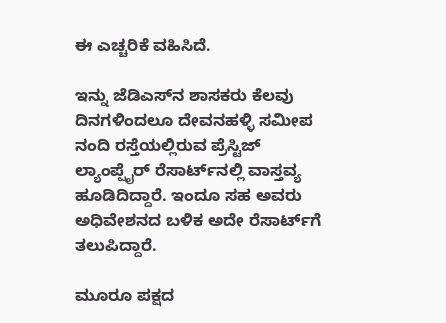ಈ ಎಚ್ಚರಿಕೆ ವಹಿಸಿದೆ.

ಇನ್ನು ಜೆಡಿಎಸ್‌ನ ಶಾಸಕರು ಕೆಲವು ದಿನಗಳಿಂದಲೂ ದೇವನಹಳ್ಳಿ ಸಮೀಪ ನಂದಿ ರಸ್ತೆಯಲ್ಲಿರುವ ಪ್ರೆಸ್ಟಿಜ್ ಲ್ಯಾಂಪ್ಷೈರ್‌ ರೆಸಾರ್ಟ್‌ನಲ್ಲಿ ವಾಸ್ತವ್ಯ ಹೂಡಿದಿದ್ದಾರೆ. ಇಂದೂ ಸಹ ಅವರು ಅಧಿವೇಶನದ ಬಳಿಕ ಅದೇ ರೆಸಾರ್ಟ್‌ಗೆ ತಲುಪಿದ್ದಾರೆ.

ಮೂರೂ ಪಕ್ಷದ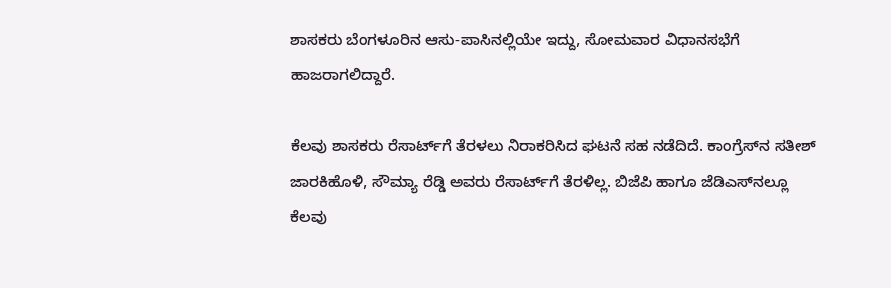ಶಾಸಕರು ಬೆಂಗಳೂರಿನ ಆಸು-ಪಾಸಿನಲ್ಲಿಯೇ ಇದ್ದು, ಸೋಮವಾರ ವಿಧಾನಸಭೆಗೆ ಹಾಜರಾಗಲಿದ್ದಾರೆ.

ಕೆಲವು ಶಾಸಕರು ರೆಸಾರ್ಟ್‌ಗೆ ತೆರಳಲು ನಿರಾಕರಿಸಿದ ಘಟನೆ ಸಹ ನಡೆದಿದೆ. ಕಾಂಗ್ರೆಸ್‌ನ ಸತೀಶ್ ಜಾರಕಿಹೊಳಿ, ಸೌಮ್ಯಾ ರೆಡ್ಡಿ ಅವರು ರೆಸಾರ್ಟ್‌ಗೆ ತೆರಳಿಲ್ಲ. ಬಿಜೆಪಿ ಹಾಗೂ ಜೆಡಿಎಸ್‌ನಲ್ಲೂ ಕೆಲವು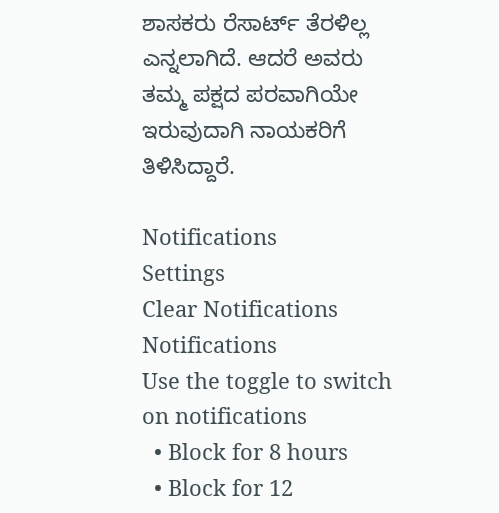ಶಾಸಕರು ರೆಸಾರ್ಟ್‌ ತೆರಳಿಲ್ಲ ಎನ್ನಲಾಗಿದೆ. ಆದರೆ ಅವರು ತಮ್ಮ ಪಕ್ಷದ ಪರವಾಗಿಯೇ ಇರುವುದಾಗಿ ನಾಯಕರಿಗೆ ತಿಳಿಸಿದ್ದಾರೆ.

Notifications
Settings
Clear Notifications
Notifications
Use the toggle to switch on notifications
  • Block for 8 hours
  • Block for 12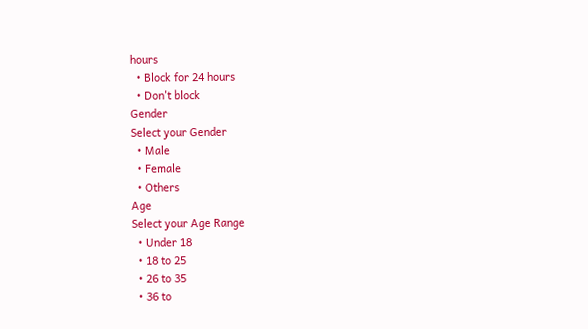hours
  • Block for 24 hours
  • Don't block
Gender
Select your Gender
  • Male
  • Female
  • Others
Age
Select your Age Range
  • Under 18
  • 18 to 25
  • 26 to 35
  • 36 to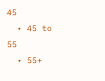45
  • 45 to 55
  • 55+